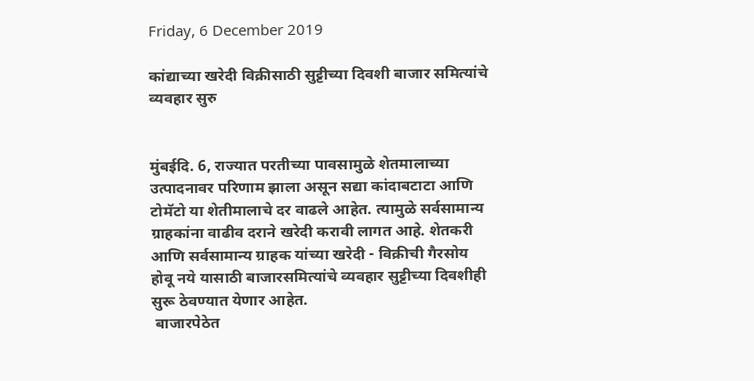Friday, 6 December 2019

कांद्याच्या खरेदी विक्रीसाठी सुट्टीच्या दिवशी बाजार समित्यांचे व्यवहार सुरु


मुंबईदि. 6, राज्यात परतीच्या पावसामुळे शेतमालाच्या उत्पादनावर परिणाम झाला असून सद्या कांदाबटाटा आणि टोमॅटो या शेतीमालाचे दर वाढले आहेत. त्यामुळे सर्वसामान्य ग्राहकांना वाढीव दराने खरेदी करावी लागत आहे. शेतकरी आणि सर्वसामान्य ग्राहक यांच्या खरेदी - विक्रीची गैरसोय होवू नये यासाठी बाजारसमित्यांचे व्यवहार सुट्टीच्या दिवशीही  सुरू ठेवण्यात येणार आहेत.
 बाजारपेठेत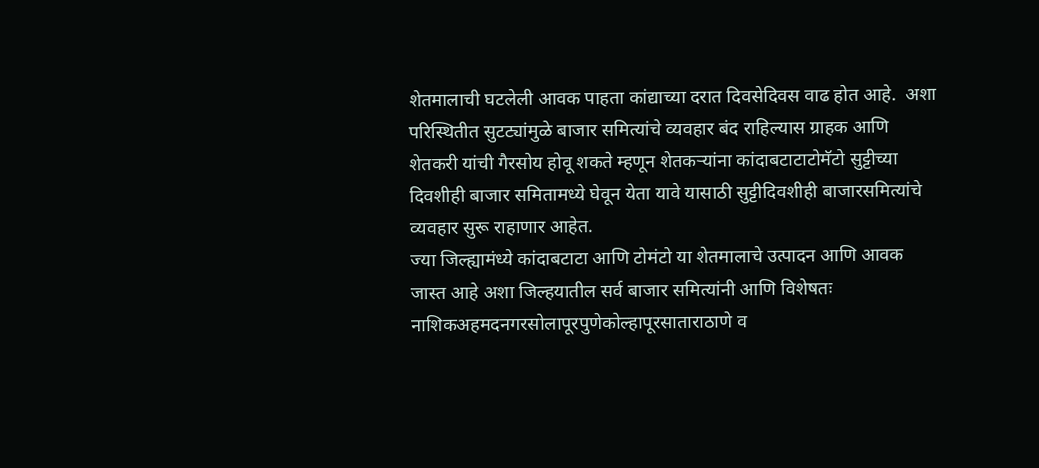शेतमालाची घटलेली आवक पाहता कांद्याच्या दरात दिवसेदिवस वाढ होत आहे.  अशा परिस्थितीत सुटट्यांमुळे बाजार समित्यांचे व्यवहार बंद राहिल्यास ग्राहक आणि शेतकरी यांची गैरसोय होवू शकते म्हणून शेतकऱ्यांना कांदाबटाटाटोमॅटो सुट्टीच्या दिवशीही बाजार समितामध्ये घेवून येता यावे यासाठी सुट्टीदिवशीही बाजारसमित्यांचे व्यवहार सुरू राहाणार आहेत.
ज्या जिल्ह्यामंध्ये कांदाबटाटा आणि टोमंटो या शेतमालाचे उत्पादन आणि आवक जास्त आहे अशा जिल्हयातील सर्व बाजार समित्यांनी आणि विशेषतः नाशिकअहमदनगरसोलापूरपुणेकोल्हापूरसाताराठाणे व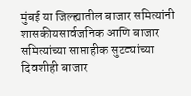मुंबई या जिल्ह्यातील बाजार समित्यांनी शासकीयसार्वजनिक आणि बाजार समित्यांच्या साप्ताहीक सुटट्यांच्या दिवशीही बाजार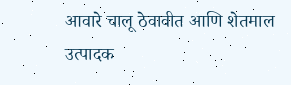आवारे चालू ठेवावीत आणि शेतमाल उत्पादक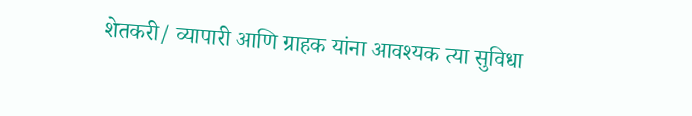शेतकरी/ व्यापारी आणि ग्राहक यांना आवश्यक त्या सुविधा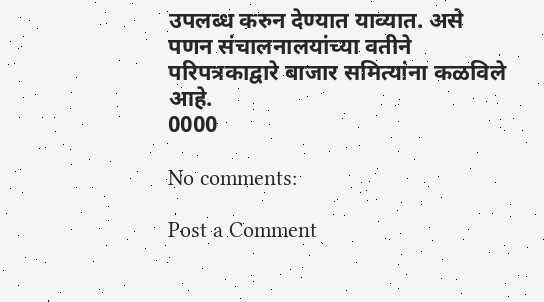उपलब्ध करुन देण्यात याव्यात. असे पणन संचालनालयांच्या वतीने परिपत्रकाद्वारे बाजार समित्यांना कळविले आहे.
0000

No comments:

Post a Comment